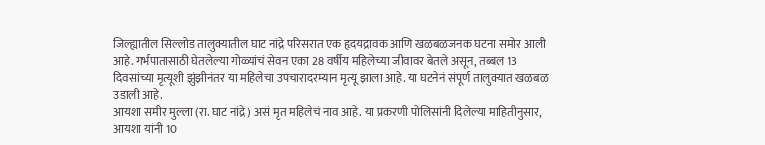जिल्ह्यातील सिल्लोड तालुक्यातील घाट नांद्रे परिसरात एक हृदयद्रावक आणि खळबळजनक घटना समोर आली आहे. गर्भपातासाठी घेतलेल्या गोळ्यांचं सेवन एका 28 वर्षीय महिलेच्या जीवावर बेतले असून, तब्बल 13 दिवसांच्या मृत्यूशी झुंझीनंतर या महिलेचा उपचारादरम्यान मृत्यू झाला आहे. या घटनेनं संपूर्ण तालुक्यात खळबळ उडाली आहे.
आयशा समीर मुल्ला (रा. घाट नांद्रे) असं मृत महिलेचं नाव आहे. या प्रकरणी पोलिसांनी दिलेल्या माहितीनुसार, आयशा यांनी 10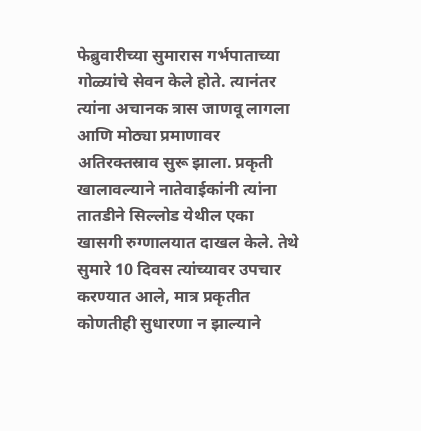फेब्रुवारीच्या सुमारास गर्भपाताच्या गोळ्यांचे सेवन केले होते. त्यानंतर त्यांना अचानक त्रास जाणवू लागला आणि मोठ्या प्रमाणावर अतिरक्तस्राव सुरू झाला. प्रकृती खालावल्याने नातेवाईकांनी त्यांना तातडीने सिल्लोड येथील एका खासगी रुग्णालयात दाखल केले. तेथे सुमारे 10 दिवस त्यांच्यावर उपचार करण्यात आले, मात्र प्रकृतीत कोणतीही सुधारणा न झाल्याने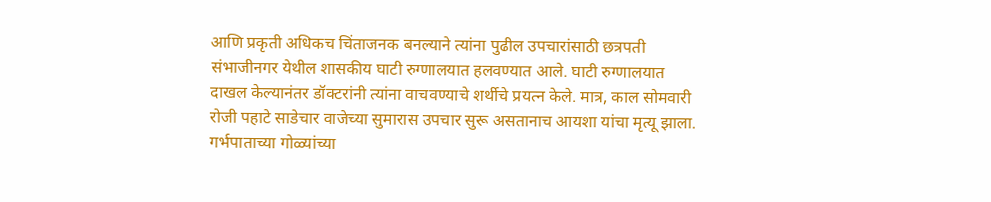आणि प्रकृती अधिकच चिंताजनक बनल्याने त्यांना पुढील उपचारांसाठी छत्रपती संभाजीनगर येथील शासकीय घाटी रुग्णालयात हलवण्यात आले. घाटी रुग्णालयात दाखल केल्यानंतर डॉक्टरांनी त्यांना वाचवण्याचे शर्थीचे प्रयत्न केले. मात्र, काल सोमवारी रोजी पहाटे साडेचार वाजेच्या सुमारास उपचार सुरू असतानाच आयशा यांचा मृत्यू झाला. गर्भपाताच्या गोळ्यांच्या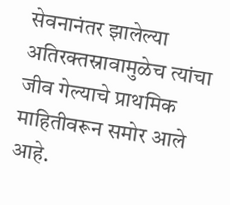सेवनानंतर झालेल्या अतिरक्तस्रावामुळेच त्यांचा जीव गेल्याचे प्राथमिक माहितीवरून समोर आले आहे.